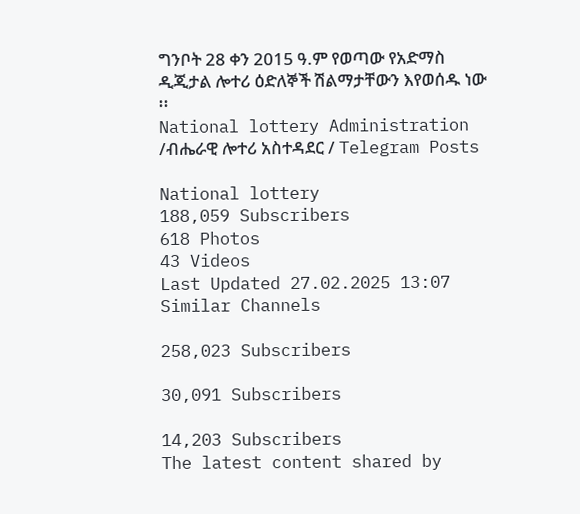ግንቦት 28 ቀን 2015 ዓ.ም የወጣው የአድማስ ዲጂታል ሎተሪ ዕድለኞች ሽልማታቸውን እየወሰዱ ነው ፡፡
National lottery Administration /ብሔራዊ ሎተሪ አስተዳደር / Telegram Posts

National lottery
188,059 Subscribers
618 Photos
43 Videos
Last Updated 27.02.2025 13:07
Similar Channels

258,023 Subscribers

30,091 Subscribers

14,203 Subscribers
The latest content shared by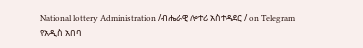National lottery Administration /ብሔራዊ ሎተሪ አስተዳደር / on Telegram
የአዲስ አበባ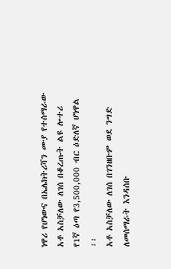ነዋሪ የሆነውና በኤሌክትሪሻን ሙያ የተሰማራው አቶ አስቻለው ለገሰ በቆረጡት ልዩ ሎተሪ የ1ኛ ዕጣ የ3,500,000 ብር ዕድለኛ ሆነዋል ፡፡
አቶ አስቻለው ለገሰ በገንዘቡም ወደ ንግድ ለመሰማራት እንዳሰቡ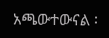አጫውተውናል ፡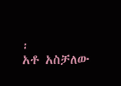፡
አቶ አስቻለው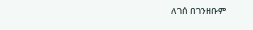ለገሰ በገንዘቡም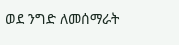ወደ ንግድ ለመሰማራት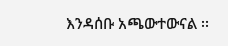እንዳሰቡ አጫውተውናል ፡፡